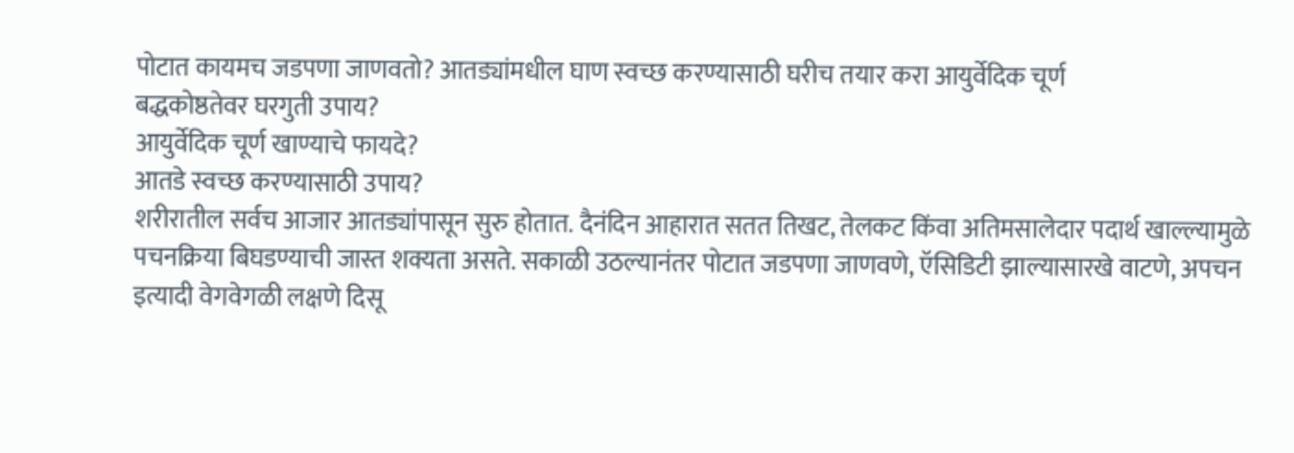पोटात कायमच जडपणा जाणवतो? आतड्यांमधील घाण स्वच्छ करण्यासाठी घरीच तयार करा आयुर्वेदिक चूर्ण
बद्धकोष्ठतेवर घरगुती उपाय?
आयुर्वेदिक चूर्ण खाण्याचे फायदे?
आतडे स्वच्छ करण्यासाठी उपाय?
शरीरातील सर्वच आजार आतड्यांपासून सुरु होतात. दैनंदिन आहारात सतत तिखट, तेलकट किंवा अतिमसालेदार पदार्थ खाल्ल्यामुळे पचनक्रिया बिघडण्याची जास्त शक्यता असते. सकाळी उठल्यानंतर पोटात जडपणा जाणवणे, ऍसिडिटी झाल्यासारखे वाटणे, अपचन इत्यादी वेगवेगळी लक्षणे दिसू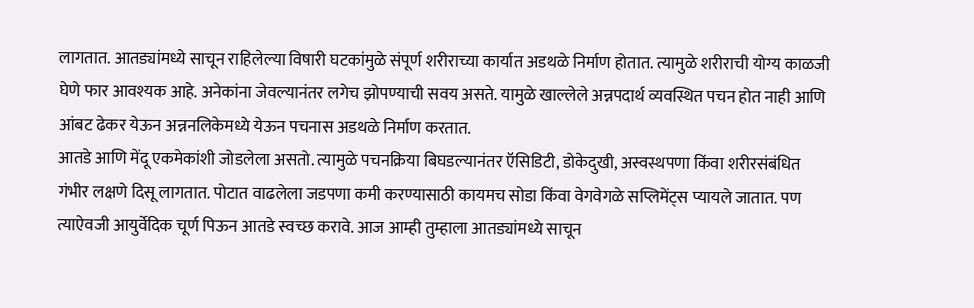लागतात. आतड्यांमध्ये साचून राहिलेल्या विषारी घटकांमुळे संपूर्ण शरीराच्या कार्यात अडथळे निर्माण होतात. त्यामुळे शरीराची योग्य काळजी घेणे फार आवश्यक आहे. अनेकांना जेवल्यानंतर लगेच झोपण्याची सवय असते. यामुळे खाल्लेले अन्नपदार्थ व्यवस्थित पचन होत नाही आणि आंबट ढेकर येऊन अन्ननलिकेमध्ये येऊन पचनास अडथळे निर्माण करतात.
आतडे आणि मेंदू एकमेकांशी जोडलेला असतो. त्यामुळे पचनक्रिया बिघडल्यानंतर ऍसिडिटी, डोकेदुखी, अस्वस्थपणा किंवा शरीरसंबंधित गंभीर लक्षणे दिसू लागतात. पोटात वाढलेला जडपणा कमी करण्यासाठी कायमच सोडा किंवा वेगवेगळे सप्लिमेंट्स प्यायले जातात. पण त्याऐवजी आयुर्वेदिक चूर्ण पिऊन आतडे स्वच्छ करावे. आज आम्ही तुम्हाला आतड्यांमध्ये साचून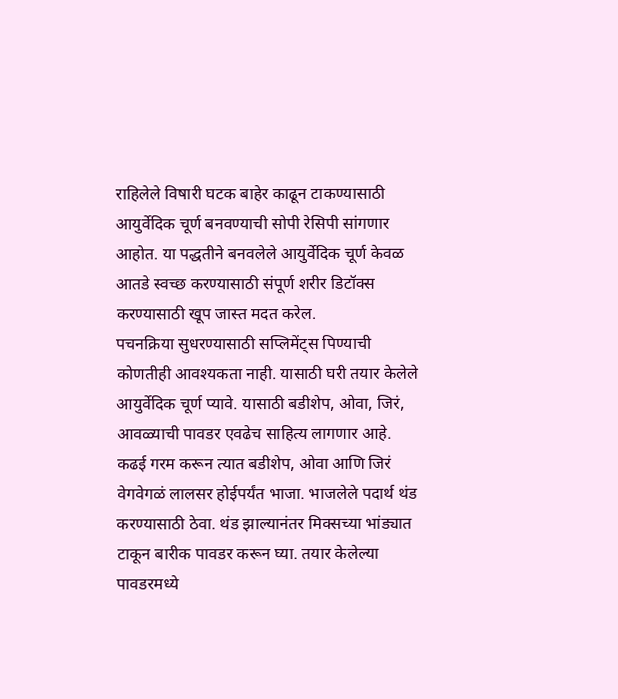राहिलेले विषारी घटक बाहेर काढून टाकण्यासाठी आयुर्वेदिक चूर्ण बनवण्याची सोपी रेसिपी सांगणार आहोत. या पद्धतीने बनवलेले आयुर्वेदिक चूर्ण केवळ आतडे स्वच्छ करण्यासाठी संपूर्ण शरीर डिटॉक्स करण्यासाठी खूप जास्त मदत करेल.
पचनक्रिया सुधरण्यासाठी सप्लिमेंट्स पिण्याची कोणतीही आवश्यकता नाही. यासाठी घरी तयार केलेले आयुर्वेदिक चूर्ण प्यावे. यासाठी बडीशेप, ओवा, जिरं, आवळ्याची पावडर एवढेच साहित्य लागणार आहे. कढई गरम करून त्यात बडीशेप, ओवा आणि जिरं वेगवेगळं लालसर होईपर्यंत भाजा. भाजलेले पदार्थ थंड करण्यासाठी ठेवा. थंड झाल्यानंतर मिक्सच्या भांड्यात टाकून बारीक पावडर करून घ्या. तयार केलेल्या पावडरमध्ये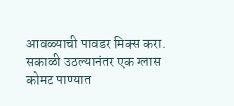आवळ्याची पावडर मिक्स करा. सकाळी उठल्यानंतर एक ग्लास कोमट पाण्यात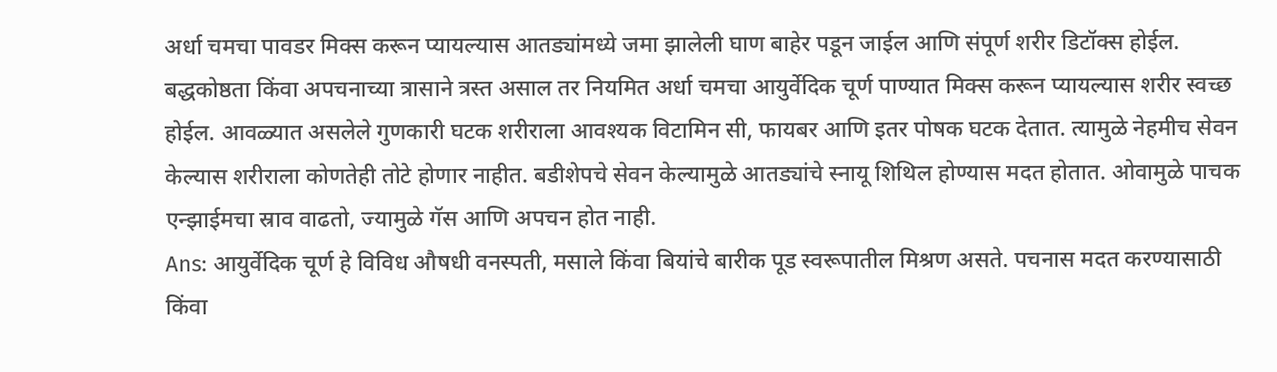अर्धा चमचा पावडर मिक्स करून प्यायल्यास आतड्यांमध्ये जमा झालेली घाण बाहेर पडून जाईल आणि संपूर्ण शरीर डिटॉक्स होईल.
बद्धकोष्ठता किंवा अपचनाच्या त्रासाने त्रस्त असाल तर नियमित अर्धा चमचा आयुर्वेदिक चूर्ण पाण्यात मिक्स करून प्यायल्यास शरीर स्वच्छ होईल. आवळ्यात असलेले गुणकारी घटक शरीराला आवश्यक विटामिन सी, फायबर आणि इतर पोषक घटक देतात. त्यामुळे नेहमीच सेवन केल्यास शरीराला कोणतेही तोटे होणार नाहीत. बडीशेपचे सेवन केल्यामुळे आतड्यांचे स्नायू शिथिल होण्यास मदत होतात. ओवामुळे पाचक एन्झाईमचा स्राव वाढतो, ज्यामुळे गॅस आणि अपचन होत नाही.
Ans: आयुर्वेदिक चूर्ण हे विविध औषधी वनस्पती, मसाले किंवा बियांचे बारीक पूड स्वरूपातील मिश्रण असते. पचनास मदत करण्यासाठी किंवा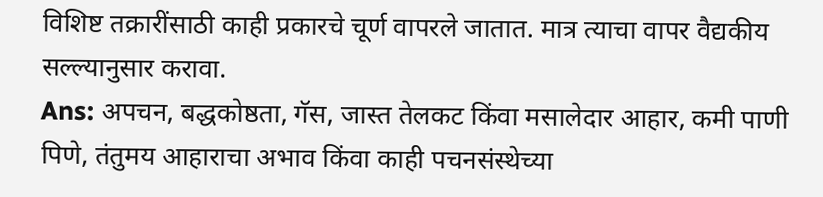विशिष्ट तक्रारींसाठी काही प्रकारचे चूर्ण वापरले जातात. मात्र त्याचा वापर वैद्यकीय सल्ल्यानुसार करावा.
Ans: अपचन, बद्धकोष्ठता, गॅस, जास्त तेलकट किंवा मसालेदार आहार, कमी पाणी पिणे, तंतुमय आहाराचा अभाव किंवा काही पचनसंस्थेच्या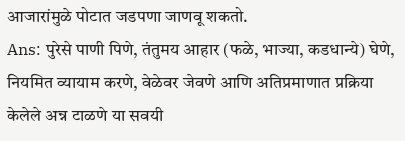आजारांमुळे पोटात जडपणा जाणवू शकतो.
Ans: पुरेसे पाणी पिणे, तंतुमय आहार (फळे, भाज्या, कडधान्ये) घेणे, नियमित व्यायाम करणे, वेळेवर जेवणे आणि अतिप्रमाणात प्रक्रिया केलेले अन्न टाळणे या सवयी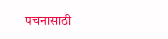पचनासाठी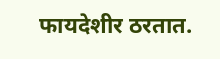फायदेशीर ठरतात.